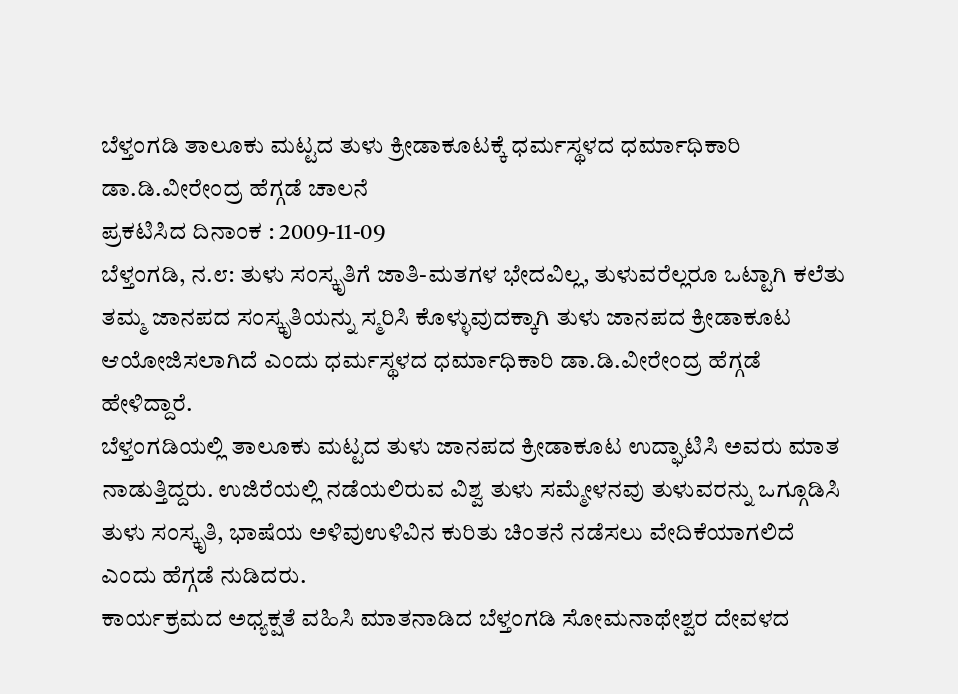ಬೆಳ್ತಂಗಡಿ ತಾಲೂಕು ಮಟ್ಟದ ತುಳು ಕ್ರೀಡಾಕೂಟಕ್ಕೆ ಧರ್ಮಸ್ಥಳದ ಧರ್ಮಾಧಿಕಾರಿ ಡಾ.ಡಿ.ವೀರೇಂದ್ರ ಹೆಗ್ಗಡೆ ಚಾಲನೆ
ಪ್ರಕಟಿಸಿದ ದಿನಾಂಕ : 2009-11-09
ಬೆಳ್ತಂಗಡಿ, ನ.೮: ತುಳು ಸಂಸ್ಕೃತಿಗೆ ಜಾತಿ-ಮತಗಳ ಭೇದವಿಲ್ಲ, ತುಳುವರೆಲ್ಲರೂ ಒಟ್ಟಾಗಿ ಕಲೆತು ತಮ್ಮ ಜಾನಪದ ಸಂಸ್ಕೃತಿಯನ್ನು ಸ್ಮರಿಸಿ ಕೊಳ್ಳುವುದಕ್ಕಾಗಿ ತುಳು ಜಾನಪದ ಕ್ರೀಡಾಕೂಟ ಆಯೋಜಿಸಲಾಗಿದೆ ಎಂದು ಧರ್ಮಸ್ಥಳದ ಧರ್ಮಾಧಿಕಾರಿ ಡಾ.ಡಿ.ವೀರೇಂದ್ರ ಹೆಗ್ಗಡೆ ಹೇಳಿದ್ದಾರೆ.
ಬೆಳ್ತಂಗಡಿಯಲ್ಲಿ ತಾಲೂಕು ಮಟ್ಟದ ತುಳು ಜಾನಪದ ಕ್ರೀಡಾಕೂಟ ಉದ್ಘಾಟಿಸಿ ಅವರು ಮಾತ ನಾಡುತ್ತಿದ್ದರು. ಉಜಿರೆಯಲ್ಲಿ ನಡೆಯಲಿರುವ ವಿಶ್ವ ತುಳು ಸಮ್ಮೇಳನವು ತುಳುವರನ್ನು ಒಗ್ಗೂಡಿಸಿ ತುಳು ಸಂಸ್ಕೃತಿ, ಭಾಷೆಯ ಅಳಿವುಉಳಿವಿನ ಕುರಿತು ಚಿಂತನೆ ನಡೆಸಲು ವೇದಿಕೆಯಾಗಲಿದೆ ಎಂದು ಹೆಗ್ಗಡೆ ನುಡಿದರು.
ಕಾರ್ಯಕ್ರಮದ ಅಧ್ಯಕ್ಷತೆ ವಹಿಸಿ ಮಾತನಾಡಿದ ಬೆಳ್ತಂಗಡಿ ಸೋಮನಾಥೇಶ್ವರ ದೇವಳದ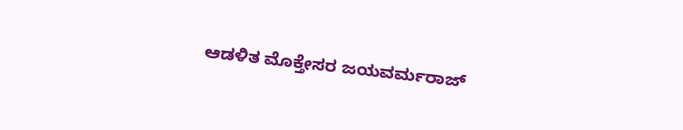ಆಡಳಿತ ಮೊಕ್ತೇಸರ ಜಯವರ್ಮರಾಜ್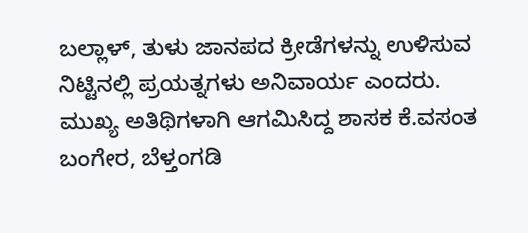ಬಲ್ಲಾಳ್, ತುಳು ಜಾನಪದ ಕ್ರೀಡೆಗಳನ್ನು ಉಳಿಸುವ ನಿಟ್ಟಿನಲ್ಲಿ ಪ್ರಯತ್ನಗಳು ಅನಿವಾರ್ಯ ಎಂದರು.
ಮುಖ್ಯ ಅತಿಥಿಗಳಾಗಿ ಆಗಮಿಸಿದ್ದ ಶಾಸಕ ಕೆ.ವಸಂತ ಬಂಗೇರ, ಬೆಳ್ತಂಗಡಿ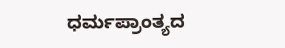ಧರ್ಮಪ್ರಾಂತ್ಯದ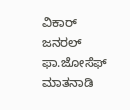ವಿಕಾರ್ ಜನರಲ್ ಫಾ.ಜೋಸೆಫ್ ಮಾತನಾಡಿ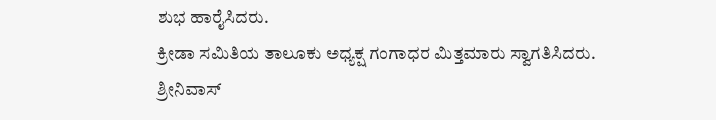ಶುಭ ಹಾರೈಸಿದರು.
ಕ್ರೀಡಾ ಸಮಿತಿಯ ತಾಲೂಕು ಅಧ್ಯಕ್ಷ ಗಂಗಾಧರ ಮಿತ್ತಮಾರು ಸ್ವಾಗತಿಸಿದರು. ಶ್ರೀನಿವಾಸ್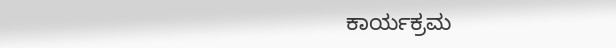ಕಾರ್ಯಕ್ರಮ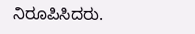ನಿರೂಪಿಸಿದರು.